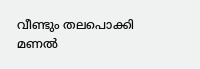വീണ്ടും തലപൊക്കി മണൽ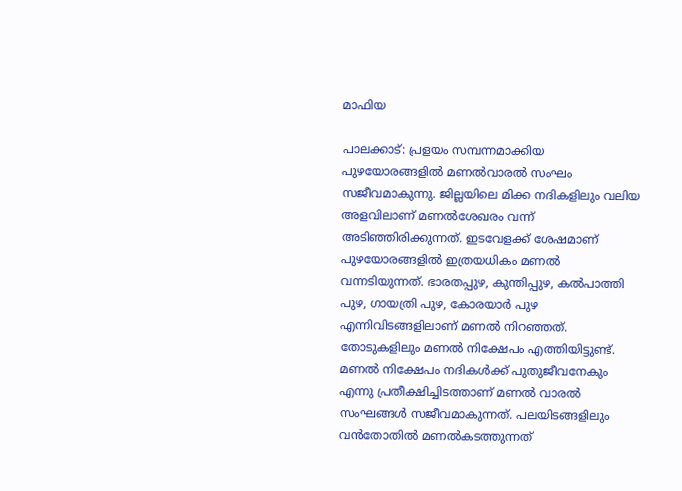മാഫിയ

പാലക്കാട്: പ്രളയം സമ്പന്നമാക്കിയ പുഴയോരങ്ങളിൽ മണൽവാരൽ സംഘം സജീവമാകുന്നു. ജില്ലയിലെ മിക്ക നദികളിലും വലിയ അളവിലാണ് മണൽശേഖരം വന്ന് അടിഞ്ഞിരിക്കുന്നത്. ഇടവേളക്ക് ശേഷമാണ് പുഴയോരങ്ങളിൽ ഇത്രയധികം മണൽ വന്നടിയുന്നത്. ഭാരതപ്പുഴ, കുന്തിപ്പുഴ, കൽപാത്തി പുഴ, ഗായത്രി പുഴ, കോരയാർ പുഴ എന്നിവിടങ്ങളിലാണ് മണൽ നിറഞ്ഞത്. തോടുകളിലും മണൽ നിക്ഷേപം എത്തിയിട്ടുണ്ട്. മണൽ നിക്ഷേപം നദികൾക്ക് പുതുജീവനേകും എന്നു പ്രതീക്ഷിച്ചിടത്താണ് മണൽ വാരൽ സംഘങ്ങൾ സജീവമാകുന്നത്. പലയിടങ്ങളിലും വൻതോതിൽ മണൽകടത്തുന്നത്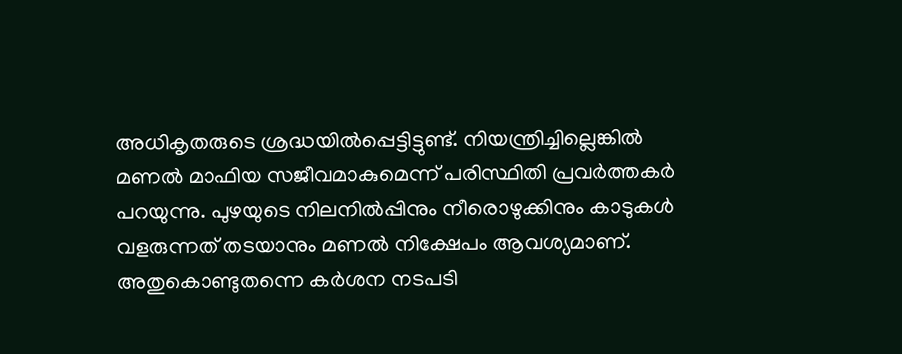അധികൃതരുടെ ശ്രദ്ധയിൽപ്പെട്ടിട്ടുണ്ട്. നിയന്ത്രിച്ചില്ലെങ്കിൽ മണൽ മാഫിയ സജീവമാകുമെന്ന് പരിസ്ഥിതി പ്രവർത്തകർ പറയുന്നു. പുഴയുടെ നിലനിൽപ്പിനും നീരൊഴുക്കിനും കാടുകൾ വളരുന്നത് തടയാനും മണൽ നിക്ഷേപം ആവശ്യമാണ്. അതുകൊണ്ടുതന്നെ കർശന നടപടി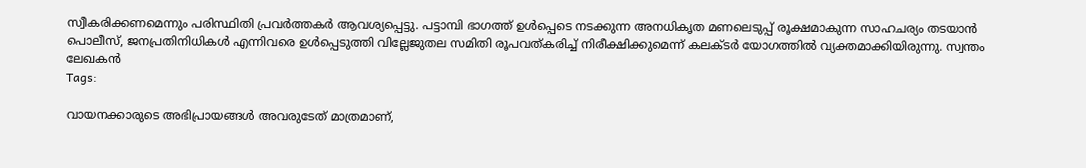സ്വീകരിക്കണമെന്നും പരിസ്ഥിതി പ്രവർത്തകർ ആവശ്യപ്പെട്ടു. പട്ടാമ്പി ഭാഗത്ത് ഉൾപ്പെടെ നടക്കുന്ന അനധികൃത മണലെടുപ്പ് രൂക്ഷമാകുന്ന സാഹചര്യം തടയാൻ പൊലീസ്, ജനപ്രതിനിധികൾ എന്നിവരെ ഉൾപ്പെടുത്തി വില്ലേജുതല സമിതി രൂപവത്കരിച്ച് നിരീക്ഷിക്കുമെന്ന് കലക്ടർ യോഗത്തിൽ വ്യക്തമാക്കിയിരുന്നു. സ്വന്തം ലേഖകൻ
Tags:

വായനക്കാരുടെ അഭിപ്രായങ്ങള്‍ അവരുടേത് മാത്രമാണ്,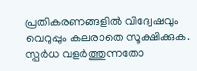പ്രതികരണങ്ങളിൽ വിദ്വേഷവും വെറുപ്പും കലരാതെ സൂക്ഷിക്കുക. സ്പർധ വളർത്തുന്നതോ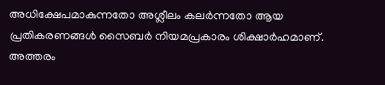അധിക്ഷേപമാകുന്നതോ അശ്ലീലം കലർന്നതോ ആയ പ്രതികരണങ്ങൾ സൈബർ നിയമപ്രകാരം ശിക്ഷാർഹമാണ്. അത്തരം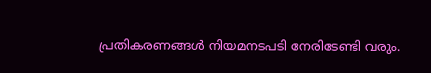പ്രതികരണങ്ങൾ നിയമനടപടി നേരിടേണ്ടി വരും.